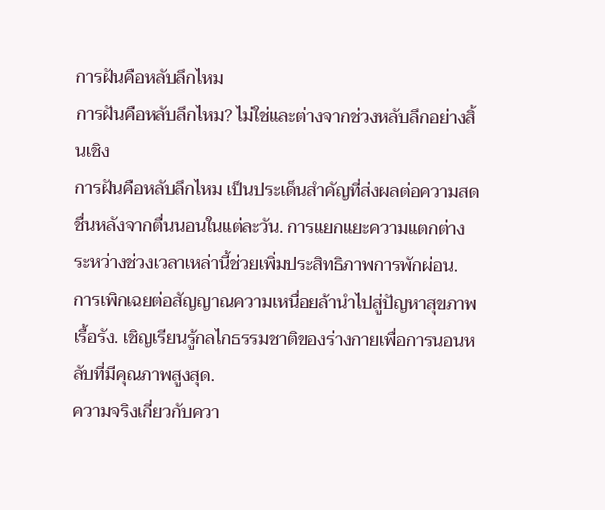การฝันคือหลับลึกไหม
การฝันคือหลับลึกไหม? ไม่ใช่และต่างจากช่วงหลับลึกอย่างสิ้นเชิง
การฝันคือหลับลึกไหม เป็นประเด็นสำคัญที่ส่งผลต่อความสดชื่นหลังจากตื่นนอนในแต่ละวัน. การแยกแยะความแตกต่างระหว่างช่วงเวลาเหล่านี้ช่วยเพิ่มประสิทธิภาพการพักผ่อน. การเพิกเฉยต่อสัญญาณความเหนื่อยล้านำไปสู่ปัญหาสุขภาพเรื้อรัง. เชิญเรียนรู้กลไกธรรมชาติของร่างกายเพื่อการนอนหลับที่มีคุณภาพสูงสุด.
ความจริงเกี่ยวกับควา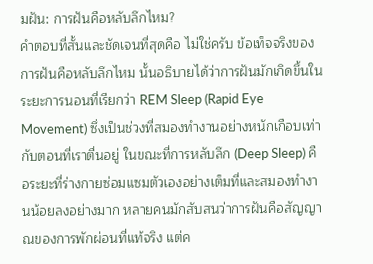มฝัน: การฝันคือหลับลึกไหม?
คำตอบที่สั้นและชัดเจนที่สุดคือ ไม่ใช่ครับ ข้อเท็จจริงของ การฝันคือหลับลึกไหม นั้นอธิบายได้ว่าการฝันมักเกิดขึ้นในระยะการนอนที่เรียกว่า REM Sleep (Rapid Eye Movement) ซึ่งเป็นช่วงที่สมองทำงานอย่างหนักเกือบเท่ากับตอนที่เราตื่นอยู่ ในขณะที่การหลับลึก (Deep Sleep) คือระยะที่ร่างกายซ่อมแซมตัวเองอย่างเต็มที่และสมองทำงานน้อยลงอย่างมาก หลายคนมักสับสนว่าการฝันคือสัญญาณของการพักผ่อนที่แท้จริง แต่ค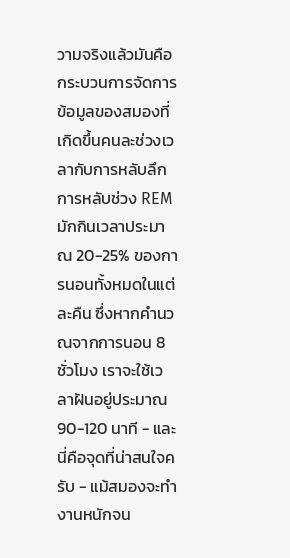วามจริงแล้วมันคือกระบวนการจัดการข้อมูลของสมองที่เกิดขึ้นคนละช่วงเวลากับการหลับลึก
การหลับช่วง REM มักกินเวลาประมาณ 20-25% ของการนอนทั้งหมดในแต่ละคืน ซึ่งหากคำนวณจากการนอน 8 ชั่วโมง เราจะใช้เวลาฝันอยู่ประมาณ 90-120 นาที - และนี่คือจุดที่น่าสนใจครับ - แม้สมองจะทำงานหนักจน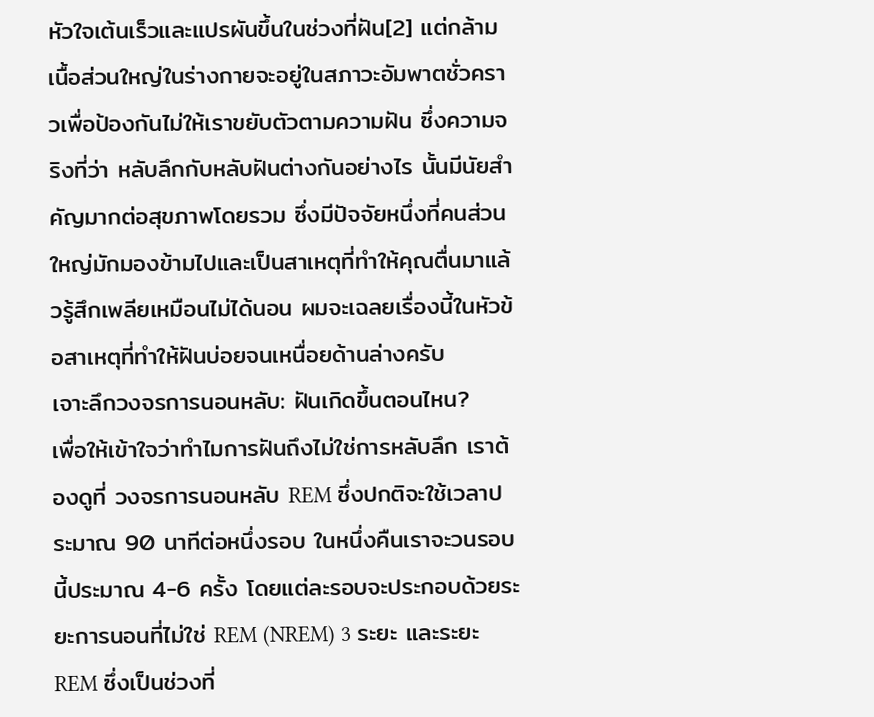หัวใจเต้นเร็วและแปรผันขึ้นในช่วงที่ฝัน[2] แต่กล้ามเนื้อส่วนใหญ่ในร่างกายจะอยู่ในสภาวะอัมพาตชั่วคราวเพื่อป้องกันไม่ให้เราขยับตัวตามความฝัน ซึ่งความจริงที่ว่า หลับลึกกับหลับฝันต่างกันอย่างไร นั้นมีนัยสำคัญมากต่อสุขภาพโดยรวม ซึ่งมีปัจจัยหนึ่งที่คนส่วนใหญ่มักมองข้ามไปและเป็นสาเหตุที่ทำให้คุณตื่นมาแล้วรู้สึกเพลียเหมือนไม่ได้นอน ผมจะเฉลยเรื่องนี้ในหัวข้อสาเหตุที่ทำให้ฝันบ่อยจนเหนื่อยด้านล่างครับ
เจาะลึกวงจรการนอนหลับ: ฝันเกิดขึ้นตอนไหน?
เพื่อให้เข้าใจว่าทำไมการฝันถึงไม่ใช่การหลับลึก เราต้องดูที่ วงจรการนอนหลับ REM ซึ่งปกติจะใช้เวลาประมาณ 90 นาทีต่อหนึ่งรอบ ในหนึ่งคืนเราจะวนรอบนี้ประมาณ 4-6 ครั้ง โดยแต่ละรอบจะประกอบด้วยระยะการนอนที่ไม่ใช่ REM (NREM) 3 ระยะ และระยะ REM ซึ่งเป็นช่วงที่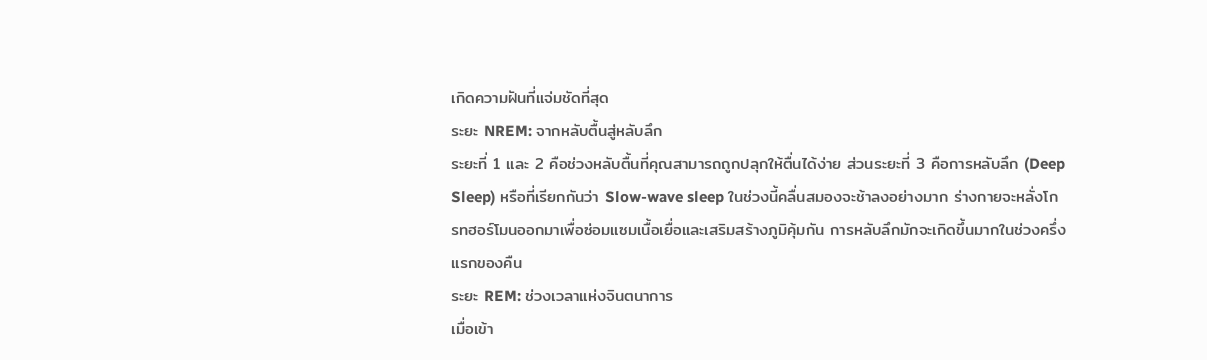เกิดความฝันที่แจ่มชัดที่สุด
ระยะ NREM: จากหลับตื้นสู่หลับลึก
ระยะที่ 1 และ 2 คือช่วงหลับตื้นที่คุณสามารถถูกปลุกให้ตื่นได้ง่าย ส่วนระยะที่ 3 คือการหลับลึก (Deep Sleep) หรือที่เรียกกันว่า Slow-wave sleep ในช่วงนี้คลื่นสมองจะช้าลงอย่างมาก ร่างกายจะหลั่งโกรทฮอร์โมนออกมาเพื่อซ่อมแซมเนื้อเยื่อและเสริมสร้างภูมิคุ้มกัน การหลับลึกมักจะเกิดขึ้นมากในช่วงครึ่งแรกของคืน
ระยะ REM: ช่วงเวลาแห่งจินตนาการ
เมื่อเข้า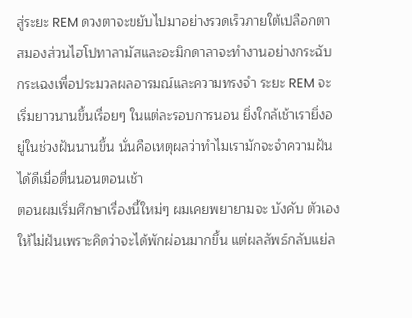สู่ระยะ REM ดวงตาจะขยับไปมาอย่างรวดเร็วภายใต้เปลือกตา สมองส่วนไฮโปทาลามัสและอะมิกดาลาจะทำงานอย่างกระฉับกระเฉงเพื่อประมวลผลอารมณ์และความทรงจำ ระยะ REM จะเริ่มยาวนานขึ้นเรื่อยๆ ในแต่ละรอบการนอน ยิ่งใกล้เช้าเรายิ่งอยู่ในช่วงฝันนานขึ้น นั่นคือเหตุผลว่าทำไมเรามักจะจำความฝันได้ดีเมื่อตื่นนอนตอนเช้า
ตอนผมเริ่มศึกษาเรื่องนี้ใหม่ๆ ผมเคยพยายามจะ บังคับ ตัวเองให้ไม่ฝันเพราะคิดว่าจะได้พักผ่อนมากขึ้น แต่ผลลัพธ์กลับแย่ล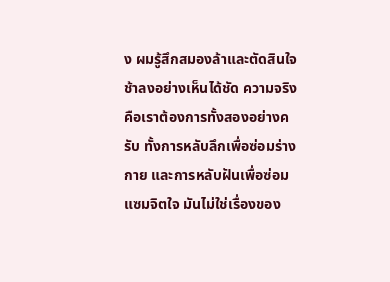ง ผมรู้สึกสมองล้าและตัดสินใจช้าลงอย่างเห็นได้ชัด ความจริงคือเราต้องการทั้งสองอย่างครับ ทั้งการหลับลึกเพื่อซ่อมร่างกาย และการหลับฝันเพื่อซ่อมแซมจิตใจ มันไม่ใช่เรื่องของ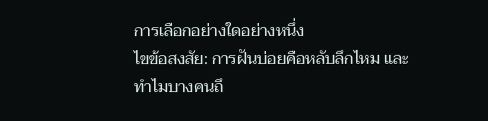การเลือกอย่างใดอย่างหนึ่ง
ไขข้อสงสัย: การฝันบ่อยคือหลับลึกไหม และทำไมบางคนถึ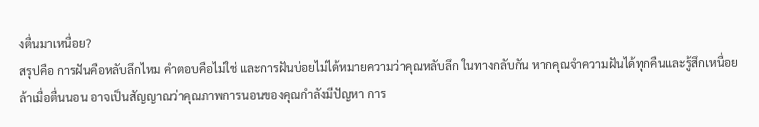งตื่นมาเหนื่อย?
สรุปคือ การฝันคือหลับลึกไหม คำตอบคือไม่ใช่ และการฝันบ่อยไม่ได้หมายความว่าคุณหลับลึก ในทางกลับกัน หากคุณจำความฝันได้ทุกคืนและรู้สึกเหนื่อยล้าเมื่อตื่นนอน อาจเป็นสัญญาณว่าคุณภาพการนอนของคุณกำลังมีปัญหา การ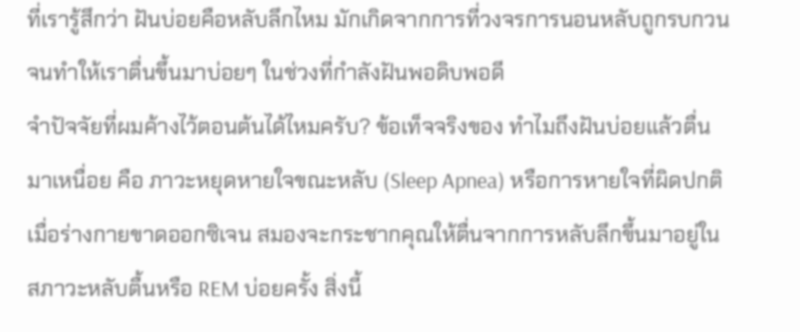ที่เรารู้สึกว่า ฝันบ่อยคือหลับลึกไหม มักเกิดจากการที่วงจรการนอนหลับถูกรบกวนจนทำให้เราตื่นขึ้นมาบ่อยๆ ในช่วงที่กำลังฝันพอดิบพอดี
จำปัจจัยที่ผมค้างไว้ตอนต้นได้ไหมครับ? ข้อเท็จจริงของ ทำไมถึงฝันบ่อยแล้วตื่นมาเหนื่อย คือ ภาวะหยุดหายใจขณะหลับ (Sleep Apnea) หรือการหายใจที่ผิดปกติ เมื่อร่างกายขาดออกซิเจน สมองจะกระชากคุณให้ตื่นจากการหลับลึกขึ้นมาอยู่ในสภาวะหลับตื้นหรือ REM บ่อยครั้ง สิ่งนี้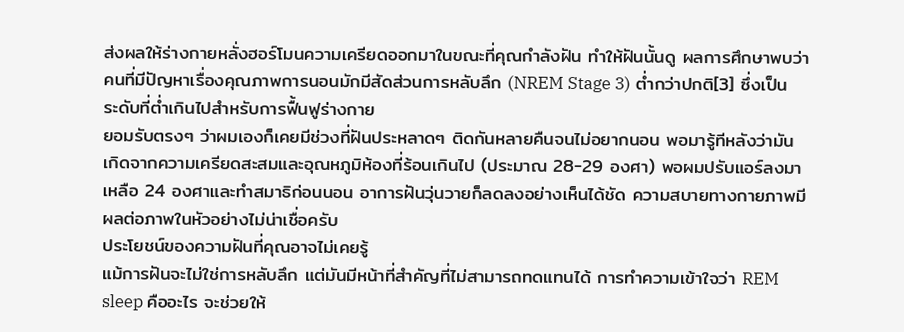ส่งผลให้ร่างกายหลั่งฮอร์โมนความเครียดออกมาในขณะที่คุณกำลังฝัน ทำให้ฝันนั้นดู ผลการศึกษาพบว่าคนที่มีปัญหาเรื่องคุณภาพการนอนมักมีสัดส่วนการหลับลึก (NREM Stage 3) ต่ำกว่าปกติ[3] ซึ่งเป็นระดับที่ต่ำเกินไปสำหรับการฟื้นฟูร่างกาย
ยอมรับตรงๆ ว่าผมเองก็เคยมีช่วงที่ฝันประหลาดๆ ติดกันหลายคืนจนไม่อยากนอน พอมารู้ทีหลังว่ามันเกิดจากความเครียดสะสมและอุณหภูมิห้องที่ร้อนเกินไป (ประมาณ 28-29 องศา) พอผมปรับแอร์ลงมาเหลือ 24 องศาและทำสมาธิก่อนนอน อาการฝันวุ่นวายก็ลดลงอย่างเห็นได้ชัด ความสบายทางกายภาพมีผลต่อภาพในหัวอย่างไม่น่าเชื่อครับ
ประโยชน์ของความฝันที่คุณอาจไม่เคยรู้
แม้การฝันจะไม่ใช่การหลับลึก แต่มันมีหน้าที่สำคัญที่ไม่สามารถทดแทนได้ การทำความเข้าใจว่า REM sleep คืออะไร จะช่วยให้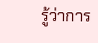รู้ว่าการ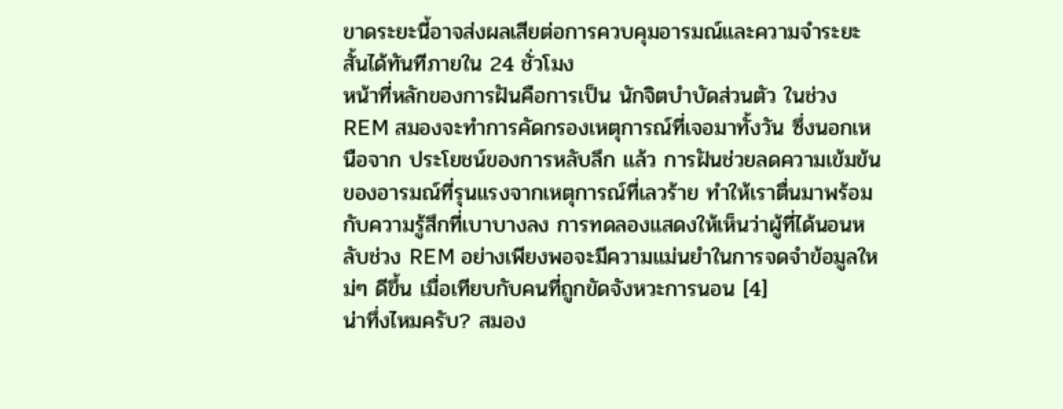ขาดระยะนี้อาจส่งผลเสียต่อการควบคุมอารมณ์และความจำระยะสั้นได้ทันทีภายใน 24 ชั่วโมง
หน้าที่หลักของการฝันคือการเป็น นักจิตบำบัดส่วนตัว ในช่วง REM สมองจะทำการคัดกรองเหตุการณ์ที่เจอมาทั้งวัน ซึ่งนอกเหนือจาก ประโยชน์ของการหลับลึก แล้ว การฝันช่วยลดความเข้มข้นของอารมณ์ที่รุนแรงจากเหตุการณ์ที่เลวร้าย ทำให้เราตื่นมาพร้อมกับความรู้สึกที่เบาบางลง การทดลองแสดงให้เห็นว่าผู้ที่ได้นอนหลับช่วง REM อย่างเพียงพอจะมีความแม่นยำในการจดจำข้อมูลใหม่ๆ ดีขึ้น เมื่อเทียบกับคนที่ถูกขัดจังหวะการนอน [4]
น่าทึ่งไหมครับ? สมอง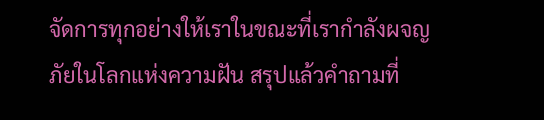จัดการทุกอย่างให้เราในขณะที่เรากำลังผจญภัยในโลกแห่งความฝัน สรุปแล้วคำถามที่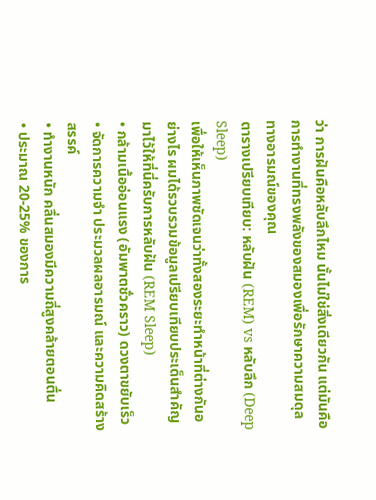ว่า การฝันคือหลับลึกไหม นั้นไม่ใช่สิ่งเดียวกัน แต่มันคือการทำงานที่ทรงพลังของสมองเพื่อรักษาความสมดุลทางอารมณ์ของคุณ
ตารางเปรียบเทียบ: หลับฝัน (REM) vs หลับลึก (Deep Sleep)
เพื่อให้เห็นภาพชัดเจนว่าทั้งสองระยะทำหน้าที่ต่างกันอย่างไร ผมได้รวบรวมข้อมูลเปรียบเทียบประเด็นสำคัญมาไว้ให้ที่นี่ครับการหลับฝัน (REM Sleep)
• กล้ามเนื้ออ่อนแรง (อัมพาตชั่วคราว) ดวงตาขยับเร็ว
• จัดการความจำ ประมวลผลอารมณ์ และความคิดสร้างสรรค์
• ทำงานหนัก คลื่นสมองมีความถี่สูงคล้ายตอนตื่น
• ประมาณ 20-25% ของการ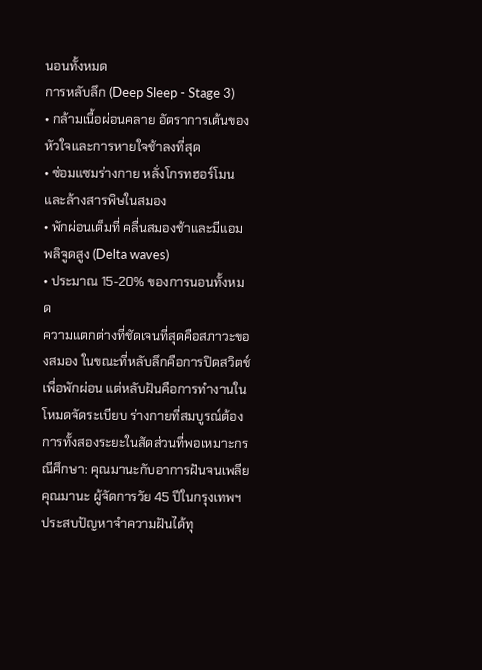นอนทั้งหมด
การหลับลึก (Deep Sleep - Stage 3)
• กล้ามเนื้อผ่อนคลาย อัตราการเต้นของหัวใจและการหายใจช้าลงที่สุด
• ซ่อมแซมร่างกาย หลั่งโกรทฮอร์โมน และล้างสารพิษในสมอง
• พักผ่อนเต็มที่ คลื่นสมองช้าและมีแอมพลิจูดสูง (Delta waves)
• ประมาณ 15-20% ของการนอนทั้งหมด
ความแตกต่างที่ชัดเจนที่สุดคือสภาวะของสมอง ในขณะที่หลับลึกคือการปิดสวิตช์เพื่อพักผ่อน แต่หลับฝันคือการทำงานในโหมดจัดระเบียบ ร่างกายที่สมบูรณ์ต้องการทั้งสองระยะในสัดส่วนที่พอเหมาะกรณีศึกษา: คุณมานะกับอาการฝันจนเพลีย
คุณมานะ ผู้จัดการวัย 45 ปีในกรุงเทพฯ ประสบปัญหาจำความฝันได้ทุ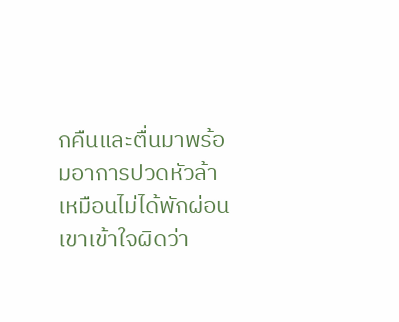กคืนและตื่นมาพร้อมอาการปวดหัวล้าเหมือนไม่ได้พักผ่อน เขาเข้าใจผิดว่า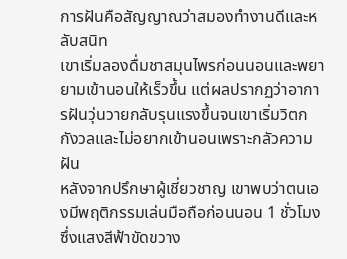การฝันคือสัญญาณว่าสมองทำงานดีและหลับสนิท
เขาเริ่มลองดื่มชาสมุนไพรก่อนนอนและพยายามเข้านอนให้เร็วขึ้น แต่ผลปรากฏว่าอาการฝันวุ่นวายกลับรุนแรงขึ้นจนเขาเริ่มวิตกกังวลและไม่อยากเข้านอนเพราะกลัวความฝัน
หลังจากปรึกษาผู้เชี่ยวชาญ เขาพบว่าตนเองมีพฤติกรรมเล่นมือถือก่อนนอน 1 ชั่วโมงซึ่งแสงสีฟ้าขัดขวาง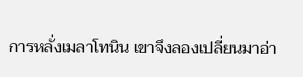การหลั่งเมลาโทนิน เขาจึงลองเปลี่ยนมาอ่า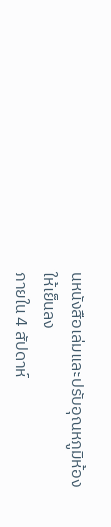นหนังสือเล่มและปรับอุณหภูมิห้องให้เย็นลง
ภายใน 4 สัปดาห์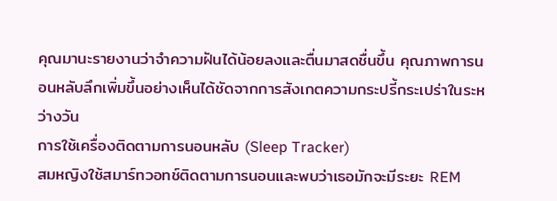คุณมานะรายงานว่าจำความฝันได้น้อยลงและตื่นมาสดชื่นขึ้น คุณภาพการนอนหลับลึกเพิ่มขึ้นอย่างเห็นได้ชัดจากการสังเกตความกระปรี้กระเปร่าในระหว่างวัน
การใช้เครื่องติดตามการนอนหลับ (Sleep Tracker)
สมหญิงใช้สมาร์ทวอทช์ติดตามการนอนและพบว่าเธอมักจะมีระยะ REM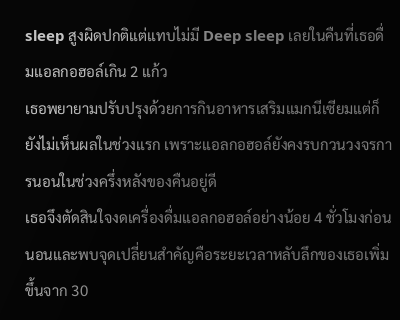sleep สูงผิดปกติแต่แทบไม่มี Deep sleep เลยในคืนที่เธอดื่มแอลกอฮอล์เกิน 2 แก้ว
เธอพยายามปรับปรุงด้วยการกินอาหารเสริมแมกนีเซียมแต่ก็ยังไม่เห็นผลในช่วงแรก เพราะแอลกอฮอล์ยังคงรบกวนวงจรการนอนในช่วงครึ่งหลังของคืนอยู่ดี
เธอจึงตัดสินใจงดเครื่องดื่มแอลกอฮอล์อย่างน้อย 4 ชั่วโมงก่อนนอนและพบจุดเปลี่ยนสำคัญคือระยะเวลาหลับลึกของเธอเพิ่มขึ้นจาก 30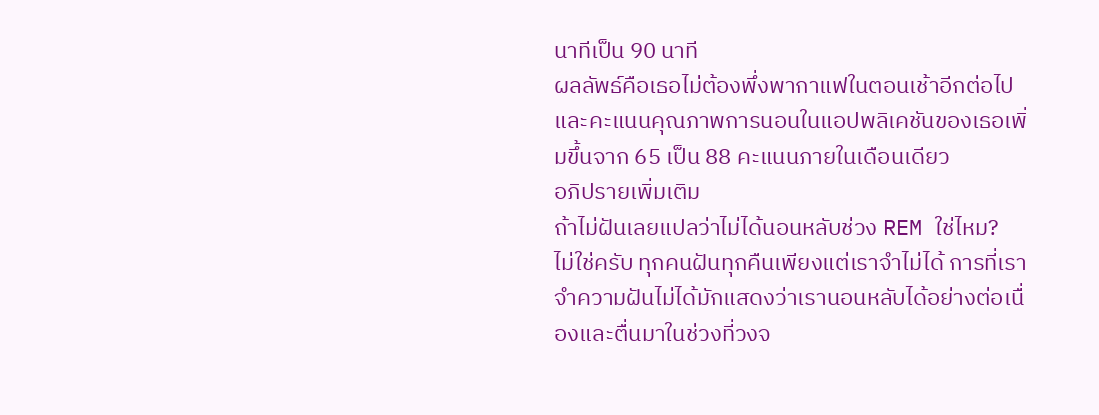นาทีเป็น 90 นาที
ผลลัพธ์คือเธอไม่ต้องพึ่งพากาแฟในตอนเช้าอีกต่อไป และคะแนนคุณภาพการนอนในแอปพลิเคชันของเธอเพิ่มขึ้นจาก 65 เป็น 88 คะแนนภายในเดือนเดียว
อภิปรายเพิ่มเติม
ถ้าไม่ฝันเลยแปลว่าไม่ได้นอนหลับช่วง REM ใช่ไหม?
ไม่ใช่ครับ ทุกคนฝันทุกคืนเพียงแต่เราจำไม่ได้ การที่เราจำความฝันไม่ได้มักแสดงว่าเรานอนหลับได้อย่างต่อเนื่องและตื่นมาในช่วงที่วงจ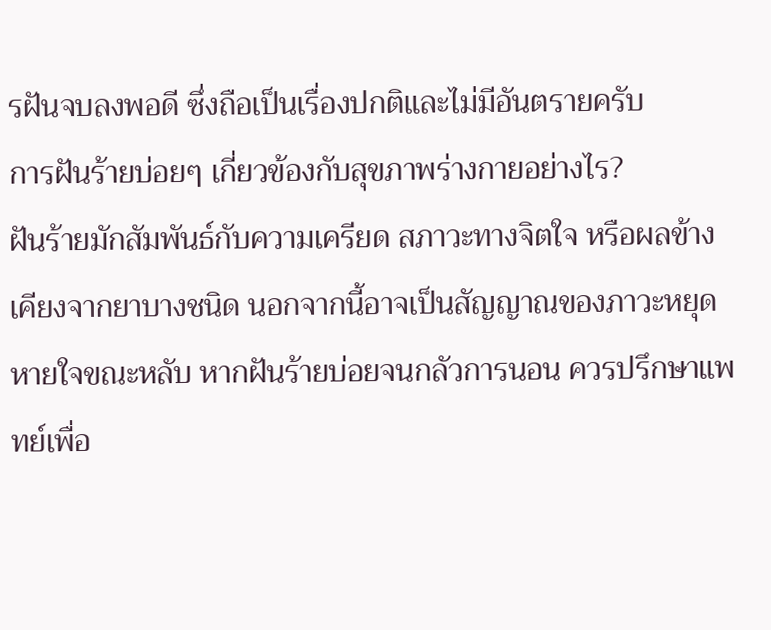รฝันจบลงพอดี ซึ่งถือเป็นเรื่องปกติและไม่มีอันตรายครับ
การฝันร้ายบ่อยๆ เกี่ยวข้องกับสุขภาพร่างกายอย่างไร?
ฝันร้ายมักสัมพันธ์กับความเครียด สภาวะทางจิตใจ หรือผลข้างเคียงจากยาบางชนิด นอกจากนี้อาจเป็นสัญญาณของภาวะหยุดหายใจขณะหลับ หากฝันร้ายบ่อยจนกลัวการนอน ควรปรึกษาแพทย์เพื่อ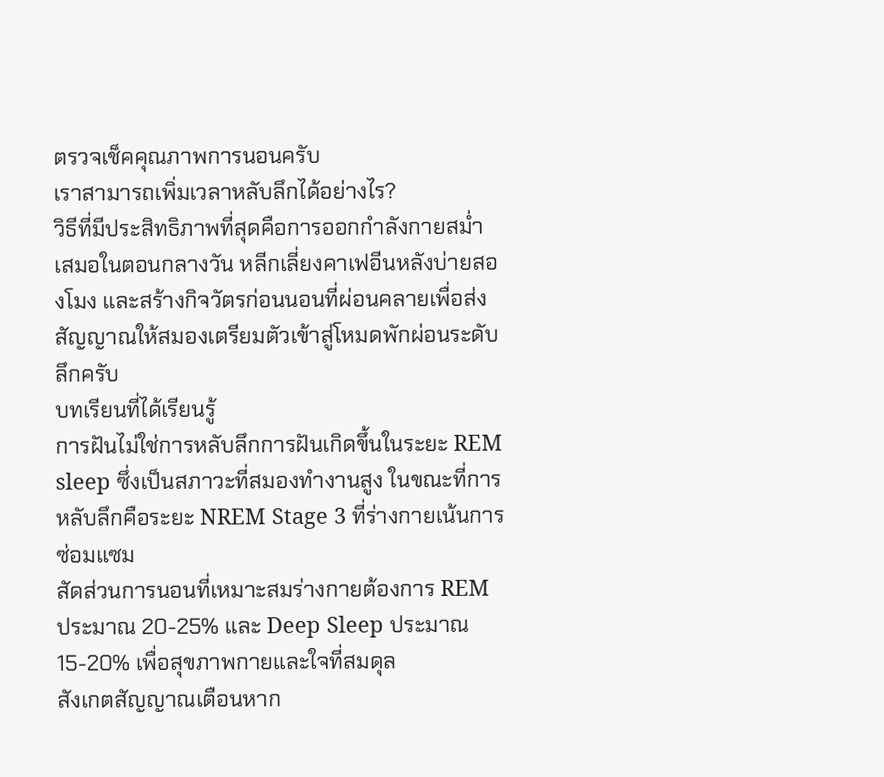ตรวจเช็คคุณภาพการนอนครับ
เราสามารถเพิ่มเวลาหลับลึกได้อย่างไร?
วิธีที่มีประสิทธิภาพที่สุดคือการออกกำลังกายสม่ำเสมอในตอนกลางวัน หลีกเลี่ยงคาเฟอีนหลังบ่ายสองโมง และสร้างกิจวัตรก่อนนอนที่ผ่อนคลายเพื่อส่งสัญญาณให้สมองเตรียมตัวเข้าสู่โหมดพักผ่อนระดับลึกครับ
บทเรียนที่ได้เรียนรู้
การฝันไม่ใช่การหลับลึกการฝันเกิดขึ้นในระยะ REM sleep ซึ่งเป็นสภาวะที่สมองทำงานสูง ในขณะที่การหลับลึกคือระยะ NREM Stage 3 ที่ร่างกายเน้นการซ่อมแซม
สัดส่วนการนอนที่เหมาะสมร่างกายต้องการ REM ประมาณ 20-25% และ Deep Sleep ประมาณ 15-20% เพื่อสุขภาพกายและใจที่สมดุล
สังเกตสัญญาณเตือนหาก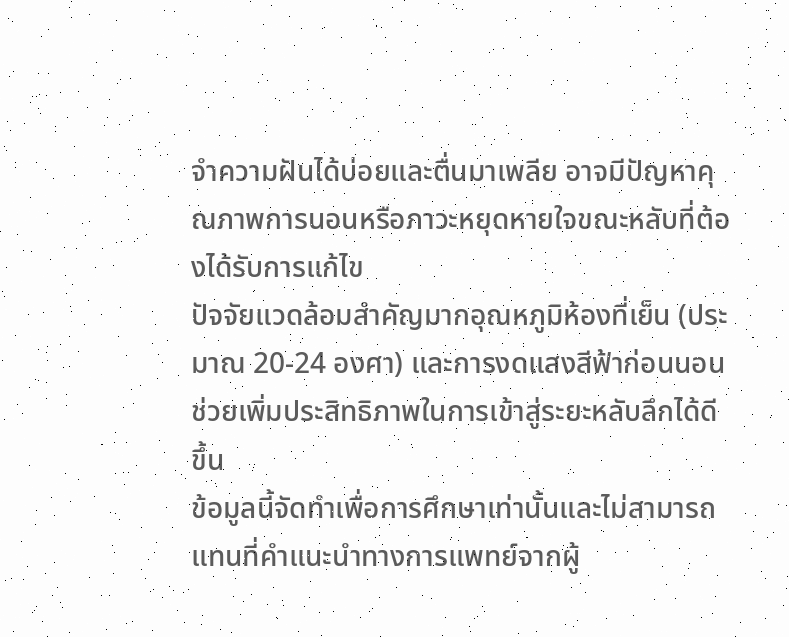จำความฝันได้บ่อยและตื่นมาเพลีย อาจมีปัญหาคุณภาพการนอนหรือภาวะหยุดหายใจขณะหลับที่ต้องได้รับการแก้ไข
ปัจจัยแวดล้อมสำคัญมากอุณหภูมิห้องที่เย็น (ประมาณ 20-24 องศา) และการงดแสงสีฟ้าก่อนนอนช่วยเพิ่มประสิทธิภาพในการเข้าสู่ระยะหลับลึกได้ดีขึ้น
ข้อมูลนี้จัดทำเพื่อการศึกษาเท่านั้นและไม่สามารถแทนที่คำแนะนำทางการแพทย์จากผู้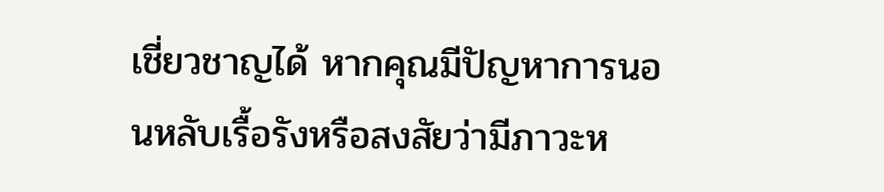เชี่ยวชาญได้ หากคุณมีปัญหาการนอนหลับเรื้อรังหรือสงสัยว่ามีภาวะห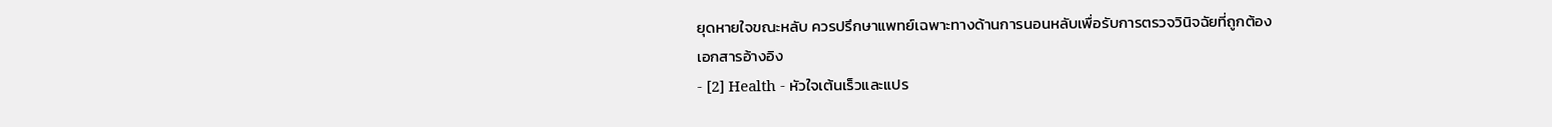ยุดหายใจขณะหลับ ควรปรึกษาแพทย์เฉพาะทางด้านการนอนหลับเพื่อรับการตรวจวินิจฉัยที่ถูกต้อง
เอกสารอ้างอิง
- [2] Health - หัวใจเต้นเร็วและแปร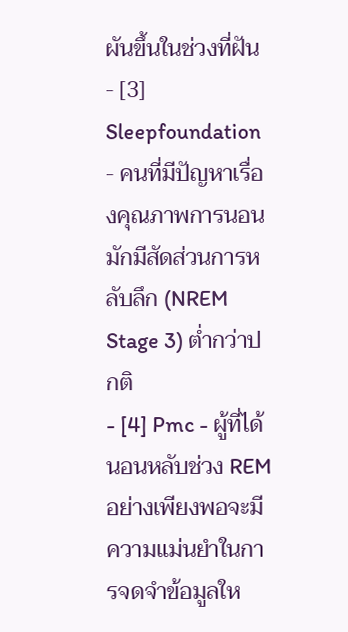ผันขึ้นในช่วงที่ฝัน
- [3] Sleepfoundation - คนที่มีปัญหาเรื่องคุณภาพการนอนมักมีสัดส่วนการหลับลึก (NREM Stage 3) ต่ำกว่าปกติ
- [4] Pmc - ผู้ที่ได้นอนหลับช่วง REM อย่างเพียงพอจะมีความแม่นยำในการจดจำข้อมูลให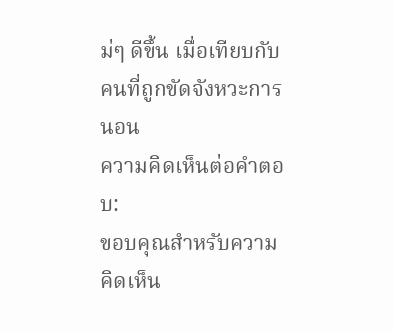ม่ๆ ดีขึ้น เมื่อเทียบกับคนที่ถูกขัดจังหวะการนอน
ความคิดเห็นต่อคำตอบ:
ขอบคุณสำหรับความคิดเห็น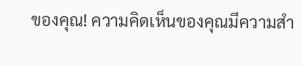ของคุณ! ความคิดเห็นของคุณมีความสำ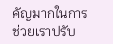คัญมากในการช่วยเราปรับ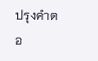ปรุงคำตอ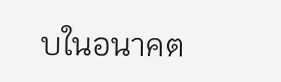บในอนาคต